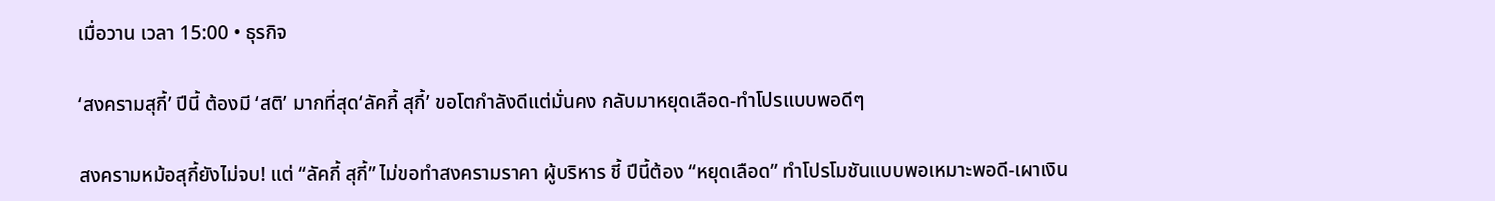เมื่อวาน เวลา 15:00 • ธุรกิจ

‘สงครามสุกี้’ ปีนี้ ต้องมี ‘สติ’ มากที่สุด‘ลัคกี้ สุกี้’ ขอโตกำลังดีแต่มั่นคง กลับมาหยุดเลือด-ทำโปรแบบพอดีๆ

สงครามหม้อสุกี้ยังไม่จบ! แต่ “ลัคกี้ สุกี้” ไม่ขอทำสงครามราคา ผู้บริหาร ชี้ ปีนี้ต้อง “หยุดเลือด” ทำโปรโมชันแบบพอเหมาะพอดี-เผาเงิน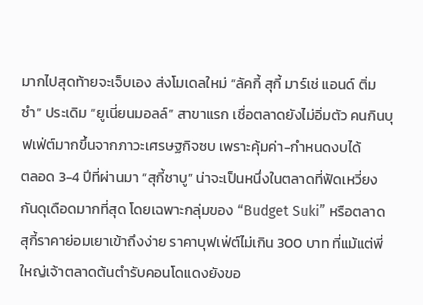มากไปสุดท้ายจะเจ็บเอง ส่งโมเดลใหม่ “ลัคกี้ สุกี้ มาร์เช่ แอนด์ ติ่มซำ” ประเดิม “ยูเนี่ยนมอลล์” สาขาแรก เชื่อตลาดยังไม่อิ่มตัว คนกินบุฟเฟ่ต์มากขึ้นจากภาวะเศรษฐกิจซบ เพราะคุ้มค่า-กำหนดงบได้
ตลอด 3-4 ปีที่ผ่านมา “สุกี้ชาบู” น่าจะเป็นหนึ่งในตลาดที่ฟัดเหวี่ยงกันดุเดือดมากที่สุด โดยเฉพาะกลุ่มของ “Budget Suki” หรือตลาดสุกี้ราคาย่อมเยาเข้าถึงง่าย ราคาบุฟเฟ่ต์ไม่เกิน 300 บาท ที่แม้แต่พี่ใหญ่เจ้าตลาดต้นตำรับคอนโดแดงยังขอ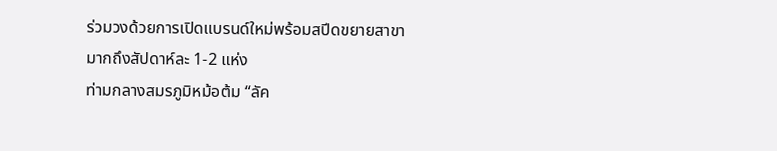ร่วมวงด้วยการเปิดแบรนด์ใหม่พร้อมสปีดขยายสาขามากถึงสัปดาห์ละ 1-2 แห่ง
ท่ามกลางสมรภูมิหม้อต้ม “ลัค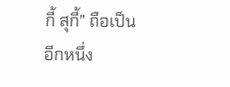กี้ สุกี้” ถือเป็นอีกหนึ่ง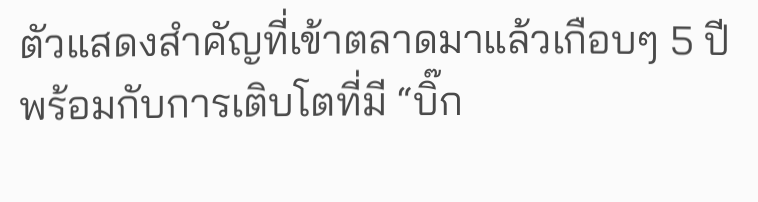ตัวแสดงสำคัญที่เข้าตลาดมาแล้วเกือบๆ 5 ปี พร้อมกับการเติบโตที่มี “บิ๊ก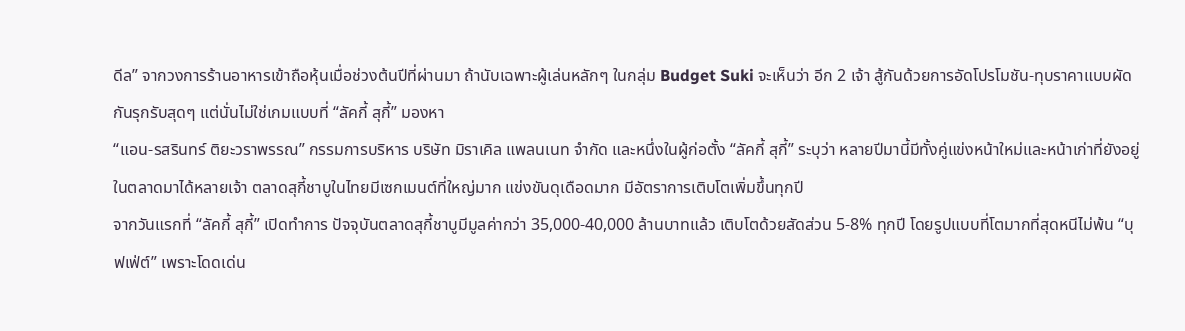ดีล” จากวงการร้านอาหารเข้าถือหุ้นเมื่อช่วงต้นปีที่ผ่านมา ถ้านับเฉพาะผู้เล่นหลักๆ ในกลุ่ม Budget Suki จะเห็นว่า อีก 2 เจ้า สู้กันด้วยการอัดโปรโมชัน-ทุบราคาแบบผัดกันรุกรับสุดๆ แต่นั่นไม่ใช่เกมแบบที่ “ลัคกี้ สุกี้” มองหา
“แอน-รสรินทร์ ติยะวราพรรณ” กรรมการบริหาร บริษัท มิราเคิล แพลนเนท จำกัด และหนึ่งในผู้ก่อตั้ง “ลัคกี้ สุกี้” ระบุว่า หลายปีมานี้มีทั้งคู่แข่งหน้าใหม่และหน้าเก่าที่ยังอยู่ในตลาดมาได้หลายเจ้า ตลาดสุกี้ชาบูในไทยมีเซกเมนต์ที่ใหญ่มาก แข่งขันดุเดือดมาก มีอัตราการเติบโตเพิ่มขึ้นทุกปี
จากวันแรกที่ “ลัคกี้ สุกี้” เปิดทำการ ปัจจุบันตลาดสุกี้ชาบูมีมูลค่ากว่า 35,000-40,000 ล้านบาทแล้ว เติบโตด้วยสัดส่วน 5-8% ทุกปี โดยรูปแบบที่โตมากที่สุดหนีไม่พ้น “บุฟเฟ่ต์” เพราะโดดเด่น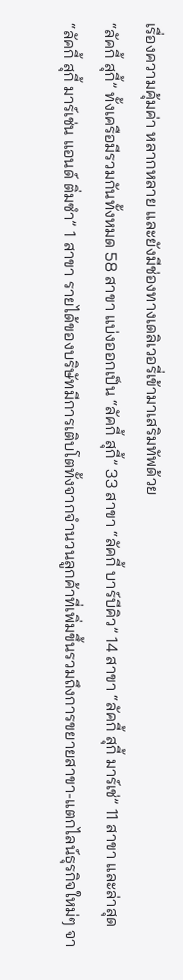เรื่องความคุ้มค่า หลากหลาย และยังมีช่องทางเดลิเวอรี่เข้ามาเสริมทัพด้วย
“ลัคกี้ สุกี้” ทั้งเครือมีรวมกันทั้งหมด 58 สาขา แบ่งออกเป็น “ลัคกี้ สุกี้” 33 สาขา “ลัคกี้ บาร์บีคิว” 14 สาขา “ลัคกี้ สุกี้ มาร์เช่” 11 สาขา และล่าสุด “ลัคกี้ สุกี้ มาร์เช่น แอนด์ ติ่มซำ” 1 สาขา รายได้ของบริษัทมีการเติบโตทั้งจากจำนวนลูกค้าที่เพิ่มขึ้นรวมถึงการขยายสาขา-แตกไลน์ธุรกิจใหม่ๆ จา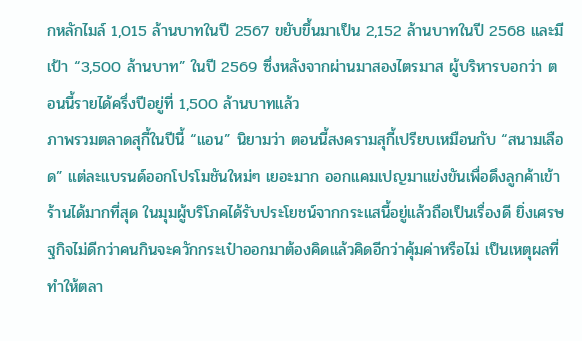กหลักไมล์ 1,015 ล้านบาทในปี 2567 ขยับขึ้นมาเป็น 2,152 ล้านบาทในปี 2568 และมีเป้า “3,500 ล้านบาท” ในปี 2569 ซึ่งหลังจากผ่านมาสองไตรมาส ผู้บริหารบอกว่า ตอนนี้รายได้ครึ่งปีอยู่ที่ 1,500 ล้านบาทแล้ว
ภาพรวมตลาดสุกี้ในปีนี้ “แอน” นิยามว่า ตอนนี้สงครามสุกี้เปรียบเหมือนกับ “สนามเลือด” แต่ละแบรนด์ออกโปรโมชันใหม่ๆ เยอะมาก ออกแคมเปญมาแข่งขันเพื่อดึงลูกค้าเข้าร้านได้มากที่สุด ในมุมผู้บริโภคได้รับประโยชน์จากกระแสนี้อยู่แล้วถือเป็นเรื่องดี ยิ่งเศรษฐกิจไม่ดีกว่าคนกินจะควักกระเป๋าออกมาต้องคิดแล้วคิดอีกว่าคุ้มค่าหรือไม่ เป็นเหตุผลที่ทำให้ตลา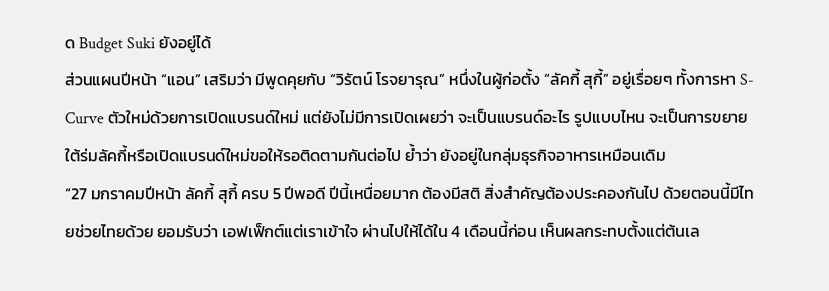ด Budget Suki ยังอยู่ได้
ส่วนแผนปีหน้า “แอน” เสริมว่า มีพูดคุยกับ “วิรัตน์ โรจยารุณ” หนึ่งในผู้ก่อตั้ง “ลัคกี้ สุกี้” อยู่เรื่อยๆ ทั้งการหา S-Curve ตัวใหม่ด้วยการเปิดแบรนด์ใหม่ แต่ยังไม่มีการเปิดเผยว่า จะเป็นแบรนด์อะไร รูปแบบไหน จะเป็นการขยายใต้ร่มลัคกี้หรือเปิดแบรนด์ใหม่ขอให้รอติดตามกันต่อไป ย้ำว่า ยังอยู่ในกลุ่มธุรกิจอาหารเหมือนเดิม
“27 มกราคมปีหน้า ลัคกี้ สุกี้ ครบ 5 ปีพอดี ปีนี้เหนื่อยมาก ต้องมีสติ สิ่งสำคัญต้องประคองกันไป ด้วยตอนนี้มีไทยช่วยไทยด้วย ยอมรับว่า เอฟเฟ็กต์แต่เราเข้าใจ ผ่านไปให้ได้ใน 4 เดือนนี้ก่อน เห็นผลกระทบตั้งแต่ต้นเล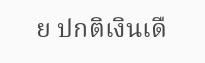ย ปกติเงินเดื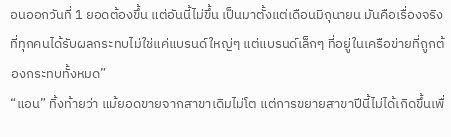อนออกวันที่ 1 ยอดต้องขึ้น แต่อันนี้ไม่ขึ้น เป็นมาตั้งแต่เดือนมิถุนายน มันคือเรื่องจริงที่ทุกคนได้รับผลกระทบไม่ใช่แค่แบรนด์ใหญ่ๆ แต่แบรนด์เล็กๆ ที่อยู่ในเครือข่ายที่ถูกต้องกระทบทั้งหมด”
“แอน” ทิ้งท้ายว่า แม้ยอดขายจากสาขาเดิมไม่โต แต่การขยายสาขาปีนี้ไม่ได้เกิดขึ้นเพื่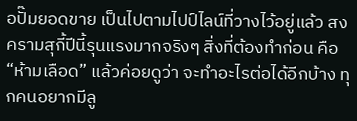อปั๊มยอดขาย เป็นไปตามไปป์ไลน์ที่วางไว้อยู่แล้ว สงครามสุกี้ปีนี้รุนแรงมากจริงๆ สิ่งที่ต้องทำก่อน คือ “ห้ามเลือด” แล้วค่อยดูว่า จะทำอะไรต่อได้อีกบ้าง ทุกคนอยากมีลู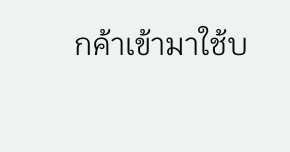กค้าเข้ามาใช้บ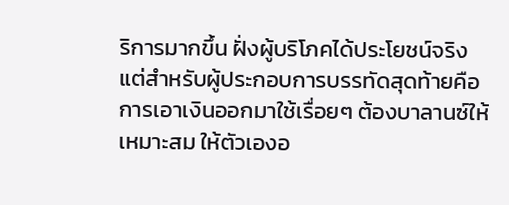ริการมากขึ้น ฝั่งผู้บริโภคได้ประโยชน์จริง แต่สำหรับผู้ประกอบการบรรทัดสุดท้ายคือการเอาเงินออกมาใช้เรื่อยๆ ต้องบาลานซ์ให้เหมาะสม ให้ตัวเองอ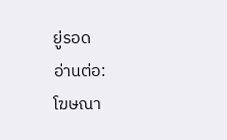ยู่รอด
อ่านต่อ:
โฆษณา